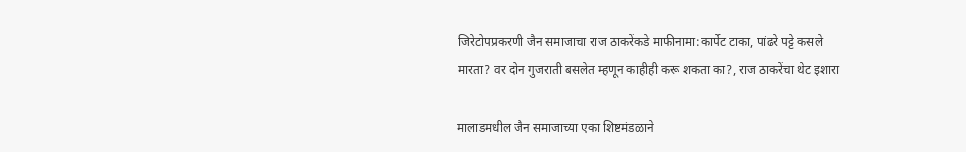जिरेटोपप्रकरणी जैन समाजाचा राज ठाकरेंकडे माफीनामा:कार्पेट टाका, पांढरे पट्टे कसले मारता? वर दोन गुजराती बसलेत म्हणून काहीही करू शकता का?, राज ठाकरेंचा थेट इशारा

मालाडमधील जैन समाजाच्या एका शिष्टमंडळाने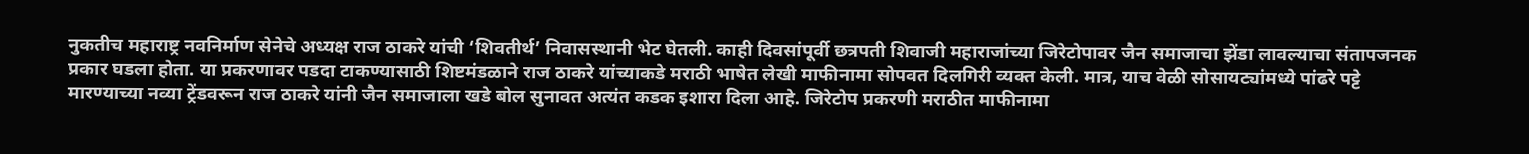नुकतीच महाराष्ट्र नवनिर्माण सेनेचे अध्यक्ष राज ठाकरे यांची ‘शिवतीर्थ’ निवासस्थानी भेट घेतली. काही दिवसांपूर्वी छत्रपती शिवाजी महाराजांच्या जिरेटोपावर जैन समाजाचा झेंडा लावल्याचा संतापजनक प्रकार घडला होता. या प्रकरणावर पडदा टाकण्यासाठी शिष्टमंडळाने राज ठाकरे यांच्याकडे मराठी भाषेत लेखी माफीनामा सोपवत दिलगिरी व्यक्त केली. मात्र, याच वेळी सोसायट्यांमध्ये पांढरे पट्टे मारण्याच्या नव्या ट्रेंडवरून राज ठाकरे यांनी जैन समाजाला खडे बोल सुनावत अत्यंत कडक इशारा दिला आहे. जिरेटोप प्रकरणी मराठीत माफीनामा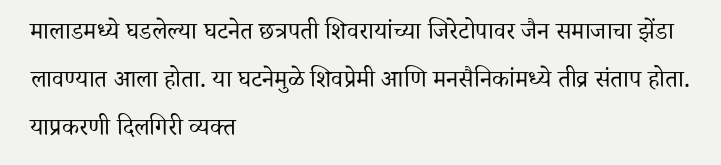मालाडमध्ये घडलेल्या घटनेत छत्रपती शिवरायांच्या जिरेटोपावर जैन समाजाचा झेंडा लावण्यात आला होता. या घटनेमुळे शिवप्रेमी आणि मनसैनिकांमध्ये तीव्र संताप होता. याप्रकरणी दिलगिरी व्यक्त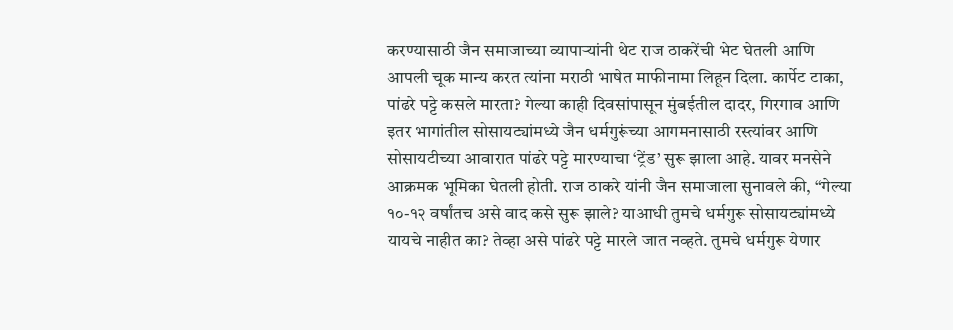करण्यासाठी जैन समाजाच्या व्यापाऱ्यांनी थेट राज ठाकरेंची भेट घेतली आणि आपली चूक मान्य करत त्यांना मराठी भाषेत माफीनामा लिहून दिला. कार्पेट टाका, पांढरे पट्टे कसले मारता? गेल्या काही दिवसांपासून मुंबईतील दादर, गिरगाव आणि इतर भागांतील सोसायट्यांमध्ये जैन धर्मगुरूंच्या आगमनासाठी रस्त्यांवर आणि सोसायटीच्या आवारात पांढरे पट्टे मारण्याचा ‘ट्रेंड’ सुरू झाला आहे. यावर मनसेने आक्रमक भूमिका घेतली होती. राज ठाकरे यांनी जैन समाजाला सुनावले की, “गेल्या १०-१२ वर्षांतच असे वाद कसे सुरू झाले? याआधी तुमचे धर्मगुरू सोसायट्यांमध्ये यायचे नाहीत का? तेव्हा असे पांढरे पट्टे मारले जात नव्हते. तुमचे धर्मगुरू येणार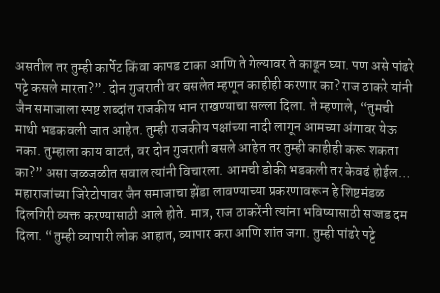असतील तर तुम्ही कार्पेट किंवा कापड टाका आणि ते गेल्यावर ते काढून घ्या. पण असे पांढरे पट्टे कसले मारता?”. दोन गुजराती वर बसलेत म्हणून काहीही करणार का? राज ठाकरे यांनी जैन समाजाला स्पष्ट शब्दांत राजकीय भान राखण्याचा सल्ला दिला. ते म्हणाले, “तुमची माथी भडकवली जात आहेत. तुम्ही राजकीय पक्षांच्या नादी लागून आमच्या अंगावर येऊ नका. तुम्हाला काय वाटतं, वर दोन गुजराती बसले आहेत तर तुम्ही काहीही करू शकता का?” असा जळजळीत सवाल त्यांनी विचारला. आमची डोकी भडकली तर केवढं होईल… महाराजांच्या जिरेटोपावर जैन समाजाचा झेंडा लावण्याच्या प्रकरणावरून हे शिष्टमंडळ दिलगिरी व्यक्त करण्यासाठी आले होते. मात्र, राज ठाकरेंनी त्यांना भविष्यासाठी सज्जड दम दिला. “तुम्ही व्यापारी लोक आहात, व्यापार करा आणि शांत जगा. तुम्ही पांढरे पट्टे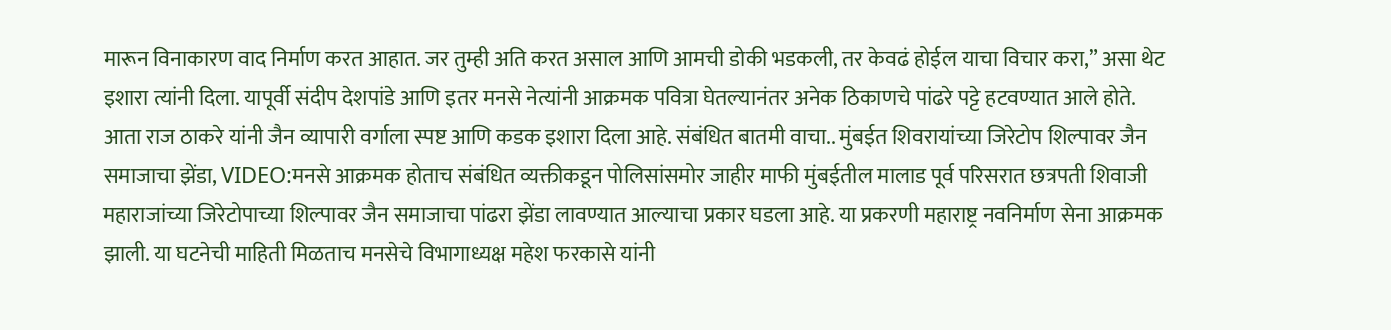मारून विनाकारण वाद निर्माण करत आहात. जर तुम्ही अति करत असाल आणि आमची डोकी भडकली, तर केवढं होईल याचा विचार करा,” असा थेट इशारा त्यांनी दिला. यापूर्वी संदीप देशपांडे आणि इतर मनसे नेत्यांनी आक्रमक पवित्रा घेतल्यानंतर अनेक ठिकाणचे पांढरे पट्टे हटवण्यात आले होते. आता राज ठाकरे यांनी जैन व्यापारी वर्गाला स्पष्ट आणि कडक इशारा दिला आहे. संबंधित बातमी वाचा.. मुंबईत शिवरायांच्या जिरेटोप शिल्पावर जैन समाजाचा झेंडा, VIDEO:मनसे आक्रमक होताच संबंधित व्यक्तीकडून पोलिसांसमोर जाहीर माफी मुंबईतील मालाड पूर्व परिसरात छत्रपती शिवाजी महाराजांच्या जिरेटोपाच्या शिल्पावर जैन समाजाचा पांढरा झेंडा लावण्यात आल्याचा प्रकार घडला आहे. या प्रकरणी महाराष्ट्र नवनिर्माण सेना आक्रमक झाली. या घटनेची माहिती मिळताच मनसेचे विभागाध्यक्ष महेश फरकासे यांनी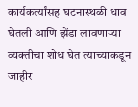कार्यकर्त्यांसह घटनास्थळी धाव घेतली आणि झेंडा लावणाऱ्या व्यक्तीचा शोध घेत त्याच्याकडून जाहीर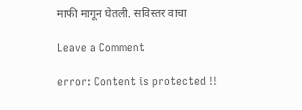माफी मागून घेतली. सविस्तर वाचा

Leave a Comment

error: Content is protected !!